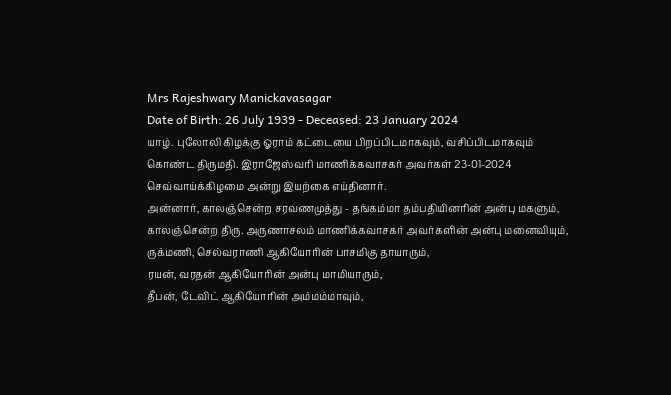Mrs Rajeshwary Manickavasagar
Date of Birth: 26 July 1939 - Deceased: 23 January 2024
யாழ். புலோலி கிழக்கு ஓராம் கட்டையை பிறப்பிடமாகவும், வசிப்பிடமாகவும் கொண்ட திருமதி. இராஜேஸ்வரி மாணிக்கவாசகர் அவர்கள் 23-01-2024 செவ்வாய்க்கிழமை அன்று இயற்கை எய்தினார்.
அன்னார், காலஞ்சென்ற சரவணமுத்து - தங்கம்மா தம்பதியினரின் அன்பு மகளும்,
காலஞ்சென்ற திரு. அருணாசலம் மாணிக்கவாசகர் அவர்களின் அன்பு மனைவியும்,
ருக்மணி, செல்வராணி ஆகியோரின் பாசமிகு தாயாரும்,
ரயன், வரதன் ஆகியோரின் அன்பு மாமியாரும்,
தீபன், டேவிட் ஆகியோரின் அம்மம்மாவும்,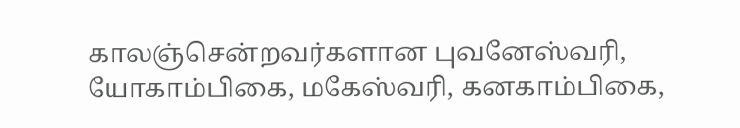காலஞ்சென்றவர்களான புவனேஸ்வரி, யோகாம்பிகை, மகேஸ்வரி, கனகாம்பிகை,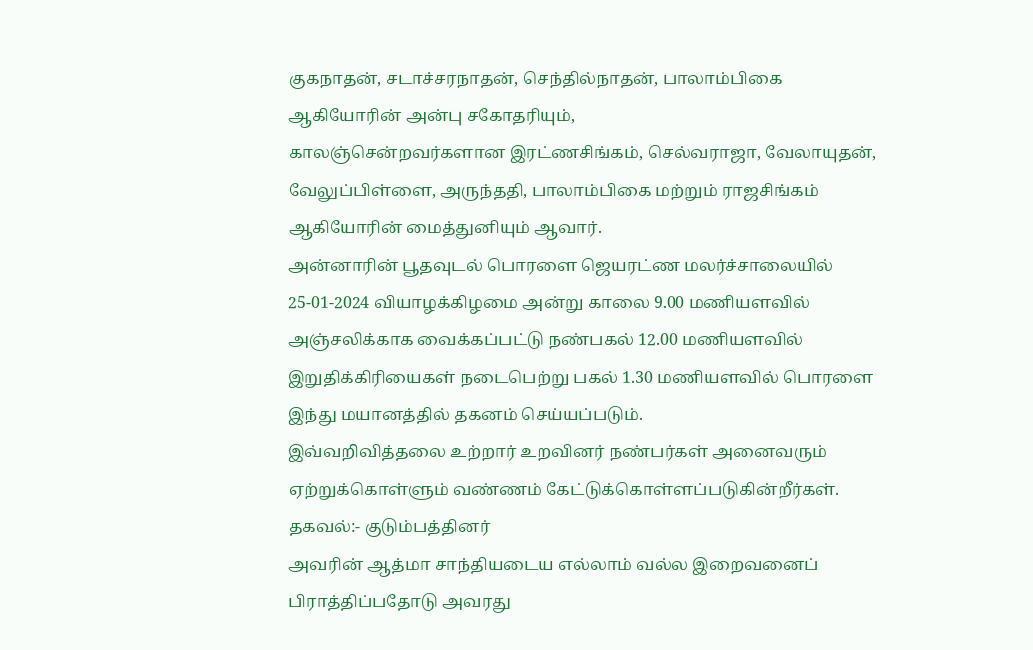குகநாதன், சடாச்சரநாதன், செந்தில்நாதன், பாலாம்பிகை ஆகியோரின் அன்பு சகோதரியும்,
காலஞ்சென்றவர்களான இரட்ணசிங்கம், செல்வராஜா, வேலாயுதன், வேலுப்பிள்ளை, அருந்ததி, பாலாம்பிகை மற்றும் ராஜசிங்கம் ஆகியோரின் மைத்துனியும் ஆவார்.
அன்னாரின் பூதவுடல் பொரளை ஜெயரட்ண மலர்ச்சாலையில் 25-01-2024 வியாழக்கிழமை அன்று காலை 9.00 மணியளவில் அஞ்சலிக்காக வைக்கப்பட்டு நண்பகல் 12.00 மணியளவில் இறுதிக்கிரியைகள் நடைபெற்று பகல் 1.30 மணியளவில் பொரளை இந்து மயானத்தில் தகனம் செய்யப்படும்.
இவ்வறிவித்தலை உற்றார் உறவினர் நண்பர்கள் அனைவரும் ஏற்றுக்கொள்ளும் வண்ணம் கேட்டுக்கொள்ளப்படுகின்றீர்கள்.
தகவல்:- குடும்பத்தினர்
அவரின் ஆத்மா சாந்தியடைய எல்லாம் வல்ல இறைவனைப் பிராத்திப்பதோடு அவரது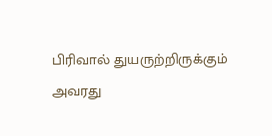பிரிவால் துயருற்றிருக்கும் அவரது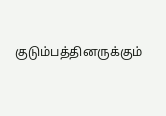குடும்பத்தினருக்கும்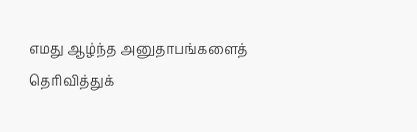எமது ஆழ்ந்த அனுதாபங்களைத் தெரிவித்துக்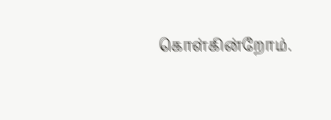கொள்கின்றோம்.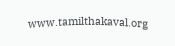www.tamilthakaval.org